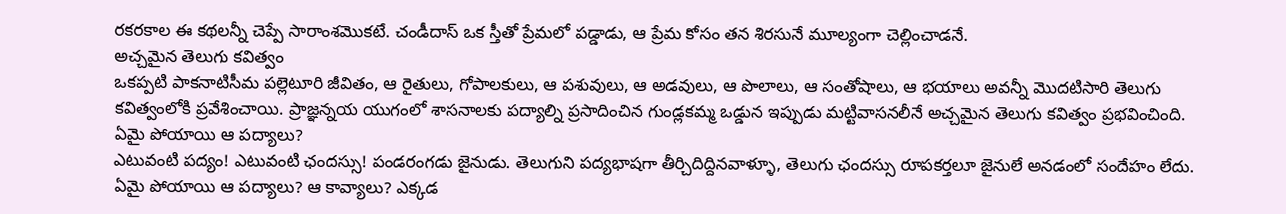రకరకాల ఈ కథలన్నీ చెప్పే సారాంశమొకటే. చండీదాస్ ఒక స్తీతో ప్రేమలో పడ్డాడు, ఆ ప్రేమ కోసం తన శిరసునే మూల్యంగా చెల్లించాడనే.
అచ్చమైన తెలుగు కవిత్వం
ఒకప్పటి పాకనాటిసీమ పల్లెటూరి జీవితం, ఆ రైతులు, గోపాలకులు, ఆ పశువులు, ఆ అడవులు, ఆ పొలాలు, ఆ సంతోషాలు, ఆ భయాలు అవన్నీ మొదటిసారి తెలుగు కవిత్వంలోకి ప్రవేశించాయి. ప్రాజ్ఞన్నయ యుగంలో శాసనాలకు పద్యాల్ని ప్రసాదించిన గుండ్లకమ్మ ఒడ్డున ఇప్పుడు మట్టివాసనలీనే అచ్చమైన తెలుగు కవిత్వం ప్రభవించింది.
ఏమై పోయాయి ఆ పద్యాలు?
ఎటువంటి పద్యం! ఎటువంటి ఛందస్సు! పండరంగడు జైనుడు. తెలుగుని పద్యభాషగా తీర్చిదిద్దినవాళ్ళూ, తెలుగు ఛందస్సు రూపకర్తలూ జైనులే అనడంలో సందేహం లేదు. ఏమై పోయాయి ఆ పద్యాలు? ఆ కావ్యాలు? ఎక్కడ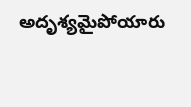అదృశ్యమైపోయారు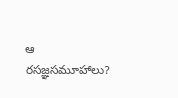ఆ రసజ్ఞసమూహాలు?